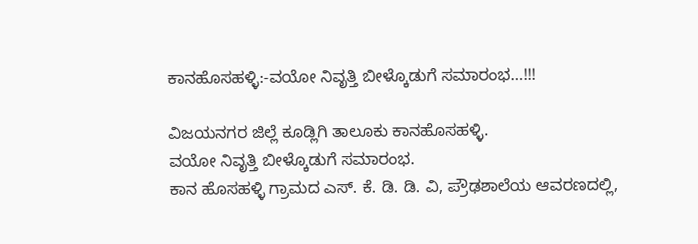ಕಾನಹೊಸಹಳ್ಳಿ:-ವಯೋ ನಿವೃತ್ತಿ ಬೀಳ್ಕೊಡುಗೆ ಸಮಾರಂಭ…!!!

ವಿಜಯನಗರ ಜಿಲ್ಲೆ ಕೂಡ್ಲಿಗಿ ತಾಲೂಕು ಕಾನಹೊಸಹಳ್ಳಿ.
ವಯೋ ನಿವೃತ್ತಿ ಬೀಳ್ಕೊಡುಗೆ ಸಮಾರಂಭ.
ಕಾನ ಹೊಸಹಳ್ಳಿ ಗ್ರಾಮದ ಎಸ್. ಕೆ. ಡಿ. ಡಿ. ವಿ, ಪ್ರೌಢಶಾಲೆಯ ಆವರಣದಲ್ಲಿ,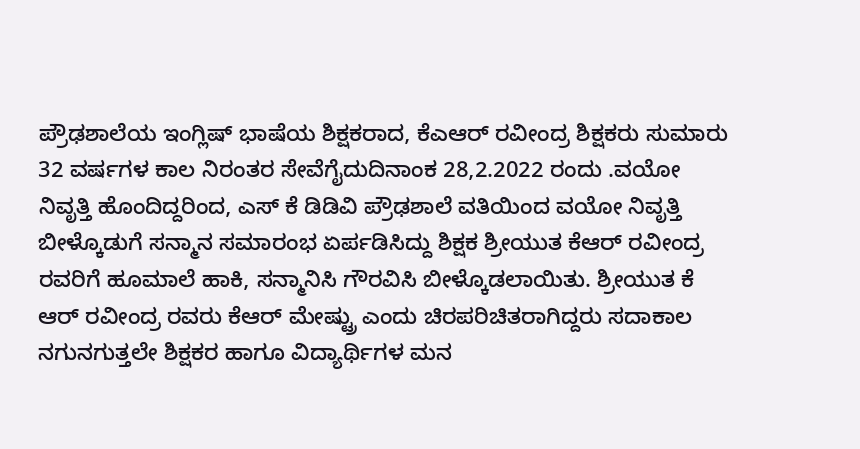ಪ್ರೌಢಶಾಲೆಯ ಇಂಗ್ಲಿಷ್ ಭಾಷೆಯ ಶಿಕ್ಷಕರಾದ, ಕೆಎಆರ್ ರವೀಂದ್ರ ಶಿಕ್ಷಕರು ಸುಮಾರು 32 ವರ್ಷಗಳ ಕಾಲ ನಿರಂತರ ಸೇವೆಗೈದುದಿನಾಂಕ 28,2.2022 ರಂದು .ವಯೋ ನಿವೃತ್ತಿ ಹೊಂದಿದ್ದರಿಂದ, ಎಸ್ ಕೆ ಡಿಡಿವಿ ಪ್ರೌಢಶಾಲೆ ವತಿಯಿಂದ ವಯೋ ನಿವೃತ್ತಿ ಬೀಳ್ಕೊಡುಗೆ ಸನ್ಮಾನ ಸಮಾರಂಭ ಏರ್ಪಡಿಸಿದ್ದು ಶಿಕ್ಷಕ ಶ್ರೀಯುತ ಕೆಆರ್ ರವೀಂದ್ರ ರವರಿಗೆ ಹೂಮಾಲೆ ಹಾಕಿ, ಸನ್ಮಾನಿಸಿ ಗೌರವಿಸಿ ಬೀಳ್ಕೊಡಲಾಯಿತು. ಶ್ರೀಯುತ ಕೆ ಆರ್ ರವೀಂದ್ರ ರವರು ಕೆಆರ್ ಮೇಷ್ಟ್ರು ಎಂದು ಚಿರಪರಿಚಿತರಾಗಿದ್ದರು ಸದಾಕಾಲ ನಗುನಗುತ್ತಲೇ ಶಿಕ್ಷಕರ ಹಾಗೂ ವಿದ್ಯಾರ್ಥಿಗಳ ಮನ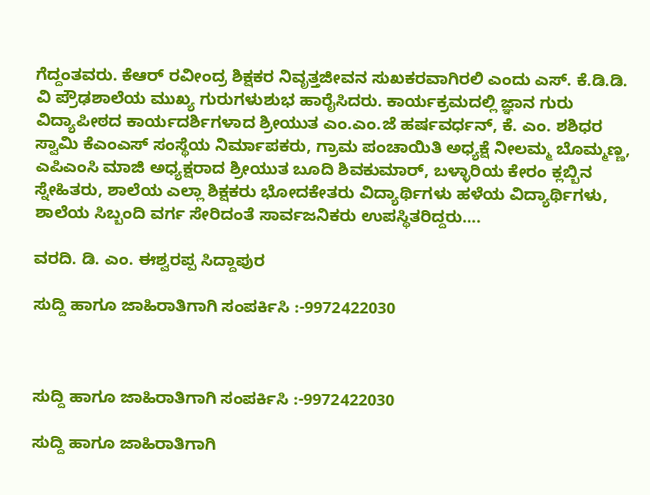ಗೆದ್ದಂತವರು. ಕೆಆರ್ ರವೀಂದ್ರ ಶಿಕ್ಷಕರ ನಿವೃತ್ತಜೀವನ ಸುಖಕರವಾಗಿರಲಿ ಎಂದು ಎಸ್. ಕೆ.ಡಿ.ಡಿ. ವಿ ಪ್ರೌಢಶಾಲೆಯ ಮುಖ್ಯ ಗುರುಗಳುಶುಭ ಹಾರೈಸಿದರು. ಕಾರ್ಯಕ್ರಮದಲ್ಲಿ ಜ್ಞಾನ ಗುರು ವಿದ್ಯಾಪೀಠದ ಕಾರ್ಯದರ್ಶಿಗಳಾದ ಶ್ರೀಯುತ ಎಂ.ಎಂ.ಜೆ ಹರ್ಷವರ್ಧನ್, ಕೆ. ಎಂ. ಶಶಿಧರ ಸ್ವಾಮಿ ಕೆಎಂಎಸ್ ಸಂಸ್ಥೆಯ ನಿರ್ಮಾಪಕರು, ಗ್ರಾಮ ಪಂಚಾಯಿತಿ ಅಧ್ಯಕ್ಷೆ ನೀಲಮ್ಮ ಬೊಮ್ಮಣ್ಣ, ಎಪಿಎಂಸಿ ಮಾಜಿ ಅಧ್ಯಕ್ಷರಾದ ಶ್ರೀಯುತ ಬೂದಿ ಶಿವಕುಮಾರ್, ಬಳ್ಳಾರಿಯ ಕೇರಂ ಕ್ಲಬ್ಬಿನ ಸ್ನೇಹಿತರು, ಶಾಲೆಯ ಎಲ್ಲಾ ಶಿಕ್ಷಕರು ಭೋದಕೇತರು ವಿದ್ಯಾರ್ಥಿಗಳು ಹಳೆಯ ವಿದ್ಯಾರ್ಥಿಗಳು, ಶಾಲೆಯ ಸಿಬ್ಬಂದಿ ವರ್ಗ ಸೇರಿದಂತೆ ಸಾರ್ವಜನಿಕರು ಉಪಸ್ಥಿತರಿದ್ದರು….

ವರದಿ. ಡಿ. ಎಂ. ಈಶ್ವರಪ್ಪ ಸಿದ್ದಾಪುರ

ಸುದ್ದಿ ಹಾಗೂ ಜಾಹಿರಾತಿಗಾಗಿ ಸಂಪರ್ಕಿಸಿ :-9972422030



ಸುದ್ದಿ ಹಾಗೂ ಜಾಹಿರಾತಿಗಾಗಿ ಸಂಪರ್ಕಿಸಿ :-9972422030

ಸುದ್ದಿ ಹಾಗೂ ಜಾಹಿರಾತಿಗಾಗಿ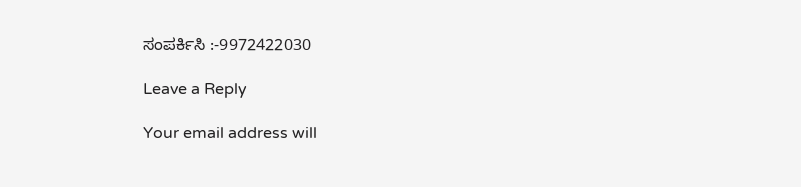ಸಂಪರ್ಕಿಸಿ :-9972422030

Leave a Reply

Your email address will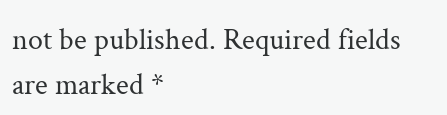not be published. Required fields are marked *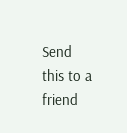Send this to a friend